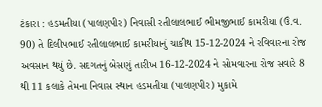ટંકારા : હડમતીયા (પાલણપીર) નિવાસી રતીલાલભાઈ ભીમજીભાઈ કામરીયા (ઉં.વ. 90) તે દિલીપભાઈ રતીલાલભાઈ કામરીયાનું ચાકીથ 15-12-2024 ને રવિવારના રોજ અવસાન થયું છે. સદગતનું બેસણું તારીખ 16-12-2024 ને સોમવારના રોજ સવારે 8 થી 11 કલાકે તેમના નિવાસ સ્થાન હડમતીયા (પાલણપીર) મુકામે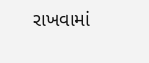રાખવામાં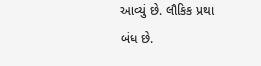આવ્યું છે. લૌકિક પ્રથા બંધ છે.